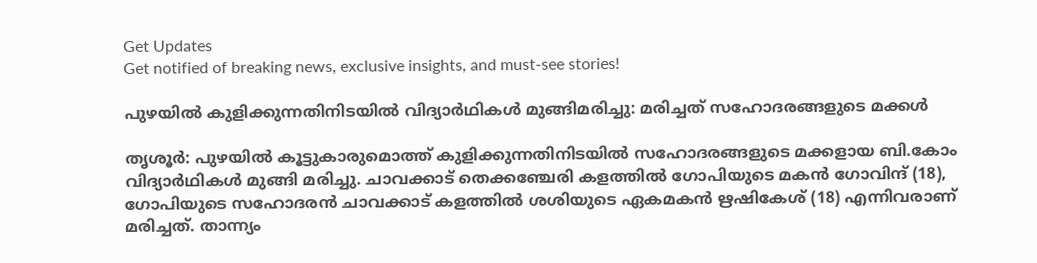Get Updates
Get notified of breaking news, exclusive insights, and must-see stories!

പുഴയില്‍ കുളിക്കുന്നതിനിടയില്‍ വിദ്യാര്‍ഥികള്‍ മുങ്ങിമരിച്ചു: മരിച്ചത് സഹോദരങ്ങളുടെ മക്കള്‍

തൃശൂര്‍: പുഴയില്‍ കൂട്ടുകാരുമൊത്ത് കുളിക്കുന്നതിനിടയില്‍ സഹോദരങ്ങളുടെ മക്കളായ ബി.കോം വിദ്യാര്‍ഥികള്‍ മുങ്ങി മരിച്ചു. ചാവക്കാട് തെക്കഞ്ചേരി കളത്തില്‍ ഗോപിയുടെ മകന്‍ ഗോവിന്ദ് (18), ഗോപിയുടെ സഹോദരന്‍ ചാവക്കാട് കളത്തില്‍ ശശിയുടെ ഏകമകന്‍ ഋഷികേശ് (18) എന്നിവരാണ് മരിച്ചത്. താന്ന്യം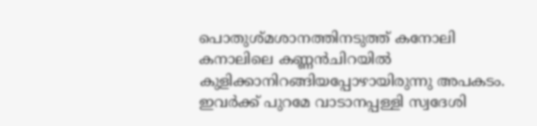പൊതുശ്മശാനത്തിനടുത്ത് കനോലി കനാലിലെ കണ്ണന്‍ചിറയില്‍ കുളിക്കാനിറങ്ങിയപ്പോഴായിരുന്നു അപകടം. ഇവര്‍ക്ക് പുറമേ വാടാനപ്പള്ളി സ്വദേശി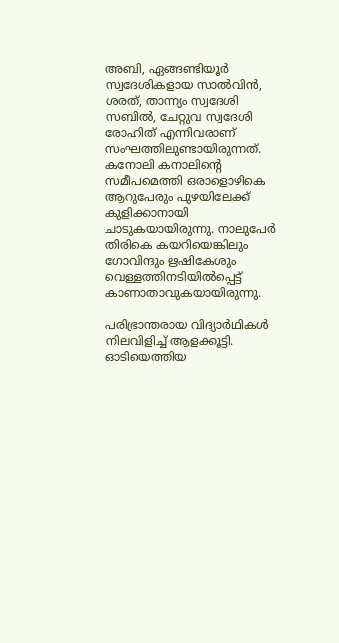അബി, ഏങ്ങണ്ടിയൂര്‍ സ്വദേശികളായ സാല്‍വിന്‍, ശരത്, താന്ന്യം സ്വദേശി സബില്‍, ചേറ്റുവ സ്വദേശി രോഹിത് എന്നിവരാണ് സംഘത്തിലുണ്ടായിരുന്നത്. കനോലി കനാലിന്റെ സമീപമെത്തി ഒരാളൊഴികെ ആറുപേരും പുഴയിലേക്ക് കുളിക്കാനായി ചാടുകയായിരുന്നു. നാലുപേര്‍ തിരികെ കയറിയെങ്കിലും ഗോവിന്ദും ഋഷികേശും വെള്ളത്തിനടിയില്‍പ്പെട്ട് കാണാതാവുകയായിരുന്നു.

പരിഭ്രാന്തരായ വിദ്യാര്‍ഥികള്‍ നിലവിളിച്ച് ആളക്കൂട്ടി. ഓടിയെത്തിയ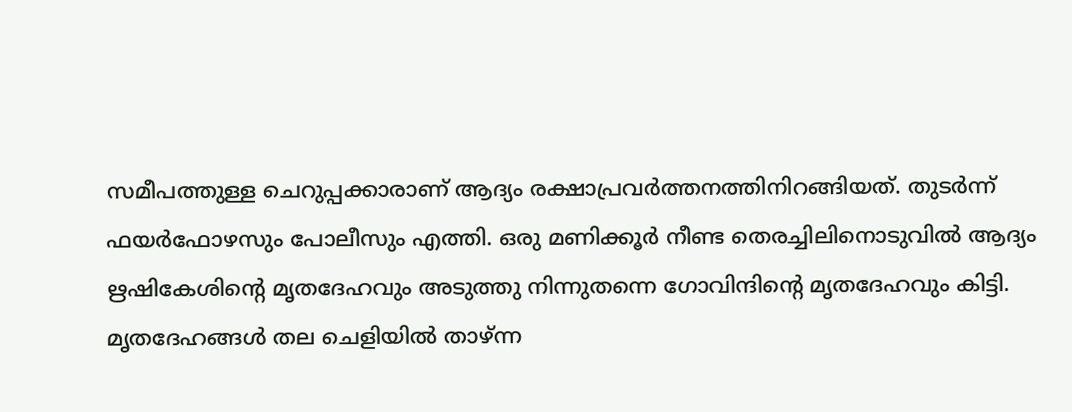സമീപത്തുള്ള ചെറുപ്പക്കാരാണ് ആദ്യം രക്ഷാപ്രവര്‍ത്തനത്തിനിറങ്ങിയത്. തുടര്‍ന്ന് ഫയര്‍ഫോഴസും പോലീസും എത്തി. ഒരു മണിക്കൂര്‍ നീണ്ട തെരച്ചിലിനൊടുവില്‍ ആദ്യം ഋഷികേശിന്റെ മൃതദേഹവും അടുത്തു നിന്നുതന്നെ ഗോവിന്ദിന്റെ മൃതദേഹവും കിട്ടി. മൃതദേഹങ്ങള്‍ തല ചെളിയില്‍ താഴ്ന്ന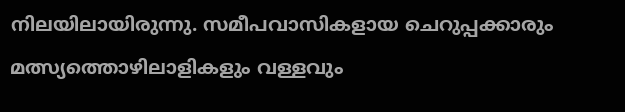നിലയിലായിരുന്നു. സമീപവാസികളായ ചെറുപ്പക്കാരും മത്സ്യത്തൊഴിലാളികളും വള്ളവും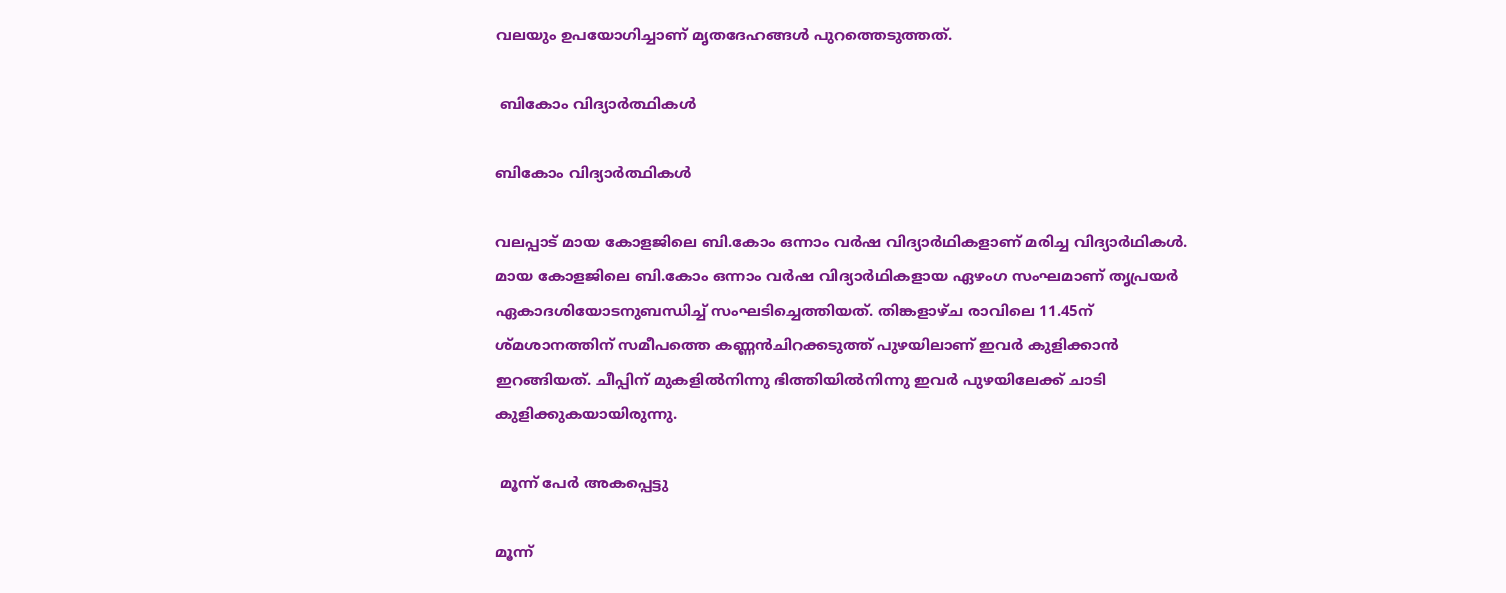വലയും ഉപയോഗിച്ചാണ് മൃതദേഹങ്ങള്‍ പുറത്തെടുത്തത്.

 ബികോം വിദ്യാര്‍ത്ഥികള്‍

ബികോം വിദ്യാര്‍ത്ഥികള്‍

വലപ്പാട് മായ കോളജിലെ ബി.കോം ഒന്നാം വര്‍ഷ വിദ്യാര്‍ഥികളാണ് മരിച്ച വിദ്യാര്‍ഥികള്‍. മായ കോളജിലെ ബി.കോം ഒന്നാം വര്‍ഷ വിദ്യാര്‍ഥികളായ ഏഴംഗ സംഘമാണ് തൃപ്രയര്‍ ഏകാദശിയോടനുബന്ധിച്ച് സംഘടിച്ചെത്തിയത്. തിങ്കളാഴ്ച രാവിലെ 11.45ന് ശ്മശാനത്തിന് സമീപത്തെ കണ്ണന്‍ചിറക്കടുത്ത് പുഴയിലാണ് ഇവര്‍ കുളിക്കാന്‍ ഇറങ്ങിയത്. ചീപ്പിന് മുകളില്‍നിന്നു ഭിത്തിയില്‍നിന്നു ഇവര്‍ പുഴയിലേക്ക് ചാടി കുളിക്കുകയായിരുന്നു.

 മൂന്ന് പേര്‍ അകപ്പെട്ടു

മൂന്ന്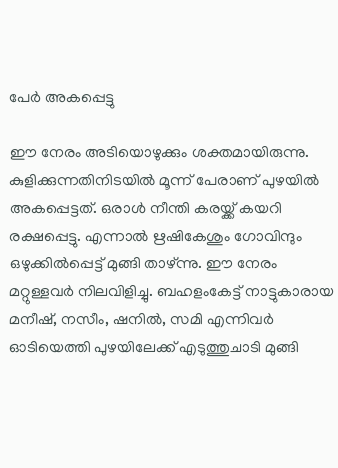പേര്‍ അകപ്പെട്ടു

ഈ നേരം അടിയൊഴുക്കും ശക്തമായിരുന്നു. കുളിക്കുന്നതിനിടയില്‍ മൂന്ന് പേരാണ് പുഴയില്‍ അകപ്പെട്ടത്. ഒരാള്‍ നീന്തി കരയ്ക്ക് കയറി രക്ഷപ്പെട്ടു. എന്നാല്‍ ഋഷികേശും ഗോവിന്ദും ഒഴുക്കില്‍പ്പെട്ട് മുങ്ങി താഴ്ന്നു. ഈ നേരം മറ്റുള്ളവര്‍ നിലവിളിച്ചു. ബഹളംകേട്ട് നാട്ടുകാരായ മനീഷ്, നസീം, ഷനില്‍, സമി എന്നിവര്‍ ഓടിയെത്തി പുഴയിലേക്ക് എടുത്തുചാടി മുങ്ങി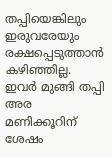തപ്പിയെങ്കിലും ഇരുവരേയും രക്ഷപ്പെടുത്താന്‍ കഴിഞ്ഞില്ല. ഇവര്‍ മുങ്ങി തപ്പി അര മണിക്കൂറിന് ശേഷം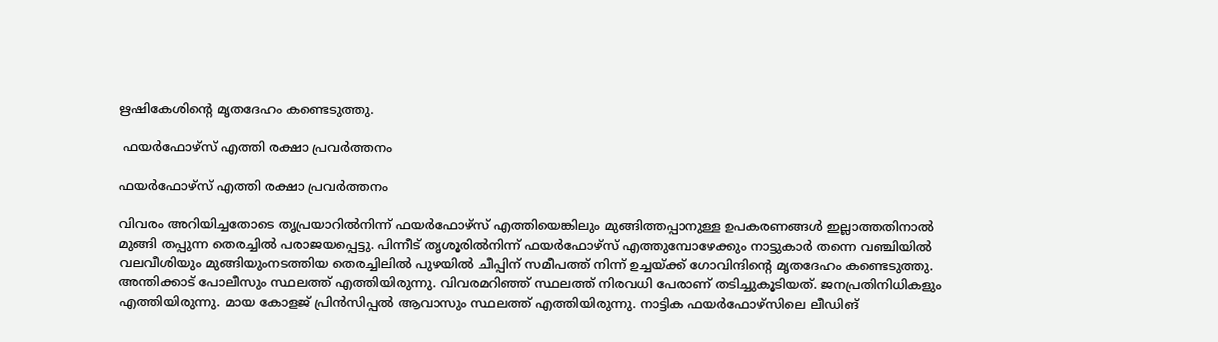ഋഷികേശിന്റെ മൃതദേഹം കണ്ടെടുത്തു.

 ഫയര്‍ഫോഴ്സ് എത്തി രക്ഷാ പ്രവര്‍ത്തനം

ഫയര്‍ഫോഴ്സ് എത്തി രക്ഷാ പ്രവര്‍ത്തനം

വിവരം അറിയിച്ചതോടെ തൃപ്രയാറില്‍നിന്ന് ഫയര്‍ഫോഴ്‌സ് എത്തിയെങ്കിലും മുങ്ങിത്തപ്പാനുള്ള ഉപകരണങ്ങള്‍ ഇല്ലാത്തതിനാല്‍ മുങ്ങി തപ്പുന്ന തെരച്ചില്‍ പരാജയപ്പെട്ടു. പിന്നീട് തൃശൂരില്‍നിന്ന് ഫയര്‍ഫോഴ്‌സ് എത്തുമ്പോഴേക്കും നാട്ടുകാര്‍ തന്നെ വഞ്ചിയില്‍ വലവീശിയും മുങ്ങിയുംനടത്തിയ തെരച്ചിലില്‍ പുഴയില്‍ ചീപ്പിന് സമീപത്ത് നിന്ന് ഉച്ചയ്ക്ക് ഗോവിന്ദിന്റെ മൃതദേഹം കണ്ടെടുത്തു. അന്തിക്കാട് പോലീസും സ്ഥലത്ത് എത്തിയിരുന്നു. വിവരമറിഞ്ഞ് സ്ഥലത്ത് നിരവധി പേരാണ് തടിച്ചുകൂടിയത്. ജനപ്രതിനിധികളും എത്തിയിരുന്നു. മായ കോളജ് പ്രിന്‍സിപ്പല്‍ ആവാസും സ്ഥലത്ത് എത്തിയിരുന്നു. നാട്ടിക ഫയര്‍ഫോഴ്‌സിലെ ലീഡിങ്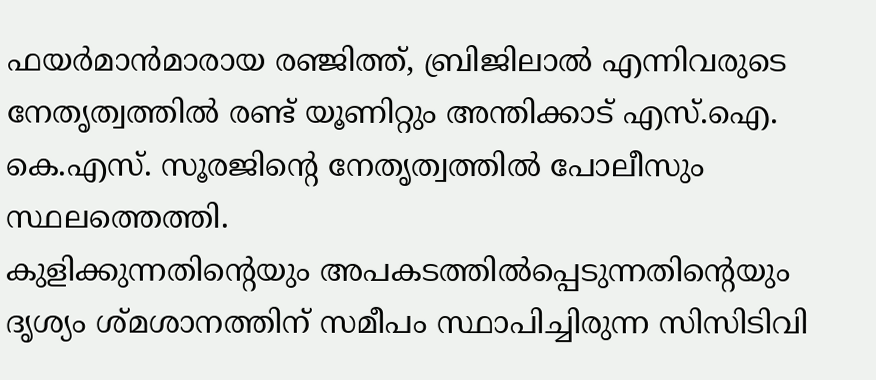ഫയര്‍മാന്‍മാരായ രഞ്ജിത്ത്, ബ്രിജിലാല്‍ എന്നിവരുടെ നേതൃത്വത്തില്‍ രണ്ട് യൂണിറ്റും അന്തിക്കാട് എസ്.ഐ. കെ.എസ്. സൂരജിന്റെ നേതൃത്വത്തില്‍ പോലീസും സ്ഥലത്തെത്തി.
കുളിക്കുന്നതിന്റെയും അപകടത്തില്‍പ്പെടുന്നതിന്റെയും ദൃശ്യം ശ്മശാനത്തിന് സമീപം സ്ഥാപിച്ചിരുന്ന സിസിടിവി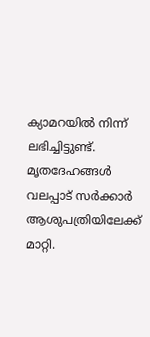ക്യാമറയില്‍ നിന്ന് ലഭിച്ചിട്ടുണ്ട്. മൃതദേഹങ്ങള്‍ വലപ്പാട് സര്‍ക്കാര്‍ ആശുപത്രിയിലേക്ക് മാറ്റി.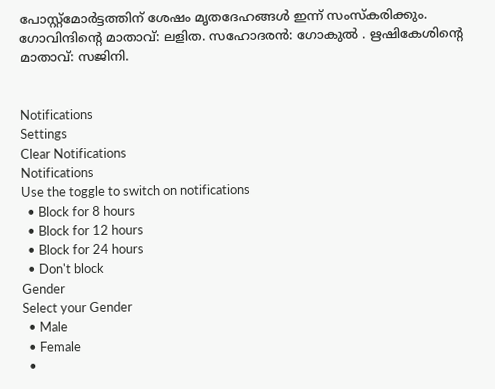പോസ്റ്റ്‌മോര്‍ട്ടത്തിന് ശേഷം മൃതദേഹങ്ങള്‍ ഇന്ന് സംസ്‌കരിക്കും. ഗോവിന്ദിന്റെ മാതാവ്: ലളിത. സഹോദരന്‍: ഗോകുല്‍ . ഋഷികേശിന്റെ മാതാവ്: സജിനി.


Notifications
Settings
Clear Notifications
Notifications
Use the toggle to switch on notifications
  • Block for 8 hours
  • Block for 12 hours
  • Block for 24 hours
  • Don't block
Gender
Select your Gender
  • Male
  • Female
  •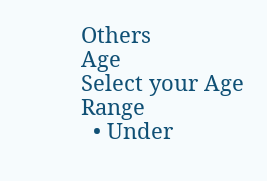Others
Age
Select your Age Range
  • Under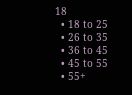18
  • 18 to 25
  • 26 to 35
  • 36 to 45
  • 45 to 55
  • 55+